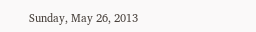Sunday, May 26, 2013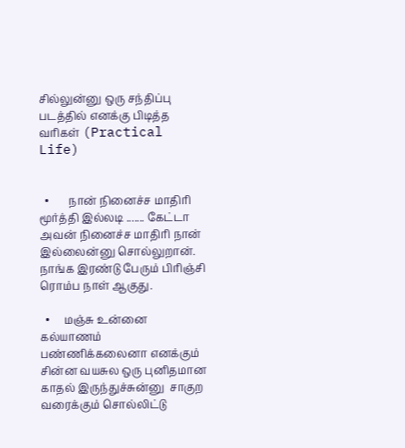சில்லுன்னு ஒரு சந்திப்பு படத்தில் எனக்கு பிடித்த வரிகள் (Practical Life)


  •       நான் நினைச்ச மாதிரி மூர்த்தி இல்லடி ....... கேட்டா அவன் நினைச்ச மாதிரி நான் இல்லைன்னு சொல்லுறான். நாங்க இரண்டு பேரும் பிரிஞ்சி ரொம்ப நாள் ஆகுது.

  •     மஞ்சு உன்னை கல்யாணம் பண்ணிக்கலைனா எனக்கும் சின்ன வயசுல ஒரு புனிதமான காதல் இருந்துச்சுன்னு  சாகுற வரைக்கும் சொல்லிட்டு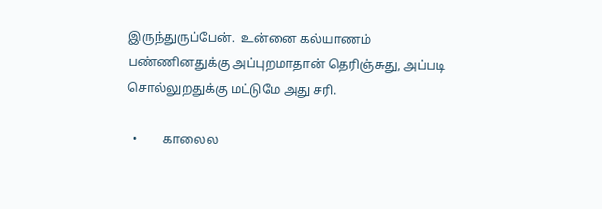இருந்துருப்பேன்.  உன்னை கல்யாணம் பண்ணினதுக்கு அப்புறமாதான் தெரிஞ்சுது, அப்படி சொல்லுறதுக்கு மட்டுமே அது சரி.

  •        காலைல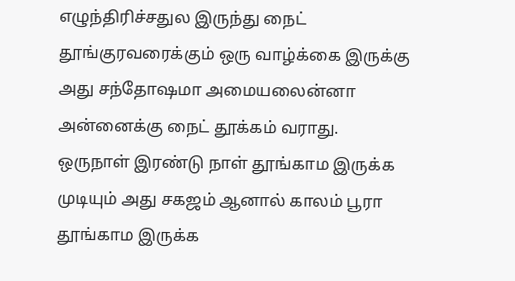எழுந்திரிச்சதுல இருந்து நைட் தூங்குரவரைக்கும் ஒரு வாழ்க்கை இருக்கு அது சந்தோஷமா அமையலைன்னா அன்னைக்கு நைட் தூக்கம் வராது.  ஒருநாள் இரண்டு நாள் தூங்காம இருக்க முடியும் அது சகஜம் ஆனால் காலம் பூரா தூங்காம இருக்க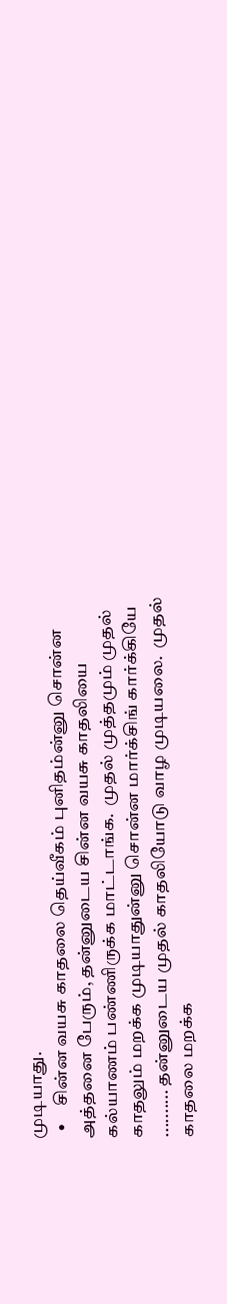முடியாது.
  •     சின்ன வயசு காதலை தெய்வீகம் புனிதம்ன்னு சொன்ன அத்தனை பேரும், தன்னுடைய சின்ன வயசு காதலியை கல்யாணம் பண்ணிருக்க மாட்டாங்க.  முதல் முத்தமும் முதல் காதலும் மறக்க முடியாதுன்னு சொன்ன மார்க்சிங் கார்க்கியே .......... தன்னுடைய முதல் காதலியோடு வாழ முடியலை.  முதல் காதலை மறக்க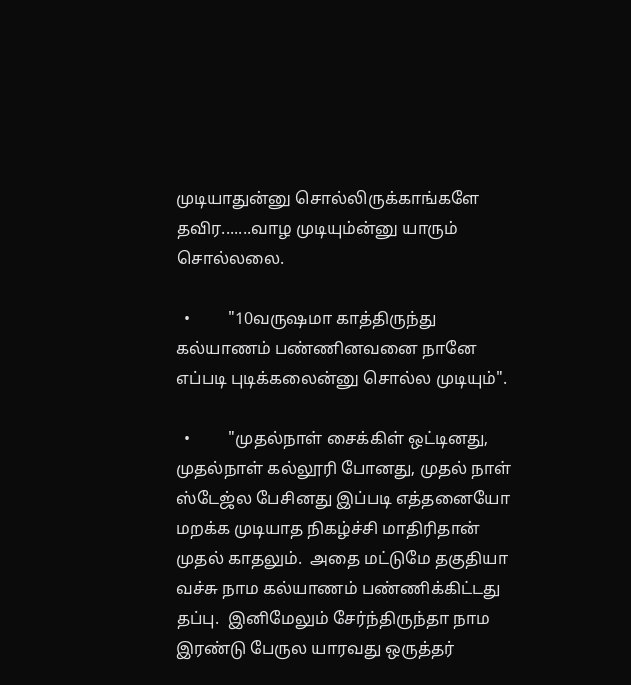முடியாதுன்னு சொல்லிருக்காங்களே தவிர.......வாழ முடியும்ன்னு யாரும் சொல்லலை.

  •         "10வருஷமா காத்திருந்து கல்யாணம் பண்ணினவனை நானே எப்படி புடிக்கலைன்னு சொல்ல முடியும்".

  •         "முதல்நாள் சைக்கிள் ஒட்டினது, முதல்நாள் கல்லூரி போனது, முதல் நாள் ஸ்டேஜ்ல பேசினது இப்படி எத்தனையோ மறக்க முடியாத நிகழ்ச்சி மாதிரிதான் முதல் காதலும்.  அதை மட்டுமே தகுதியா வச்சு நாம கல்யாணம் பண்ணிக்கிட்டது தப்பு.  இனிமேலும் சேர்ந்திருந்தா நாம இரண்டு பேருல யாரவது ஒருத்தர்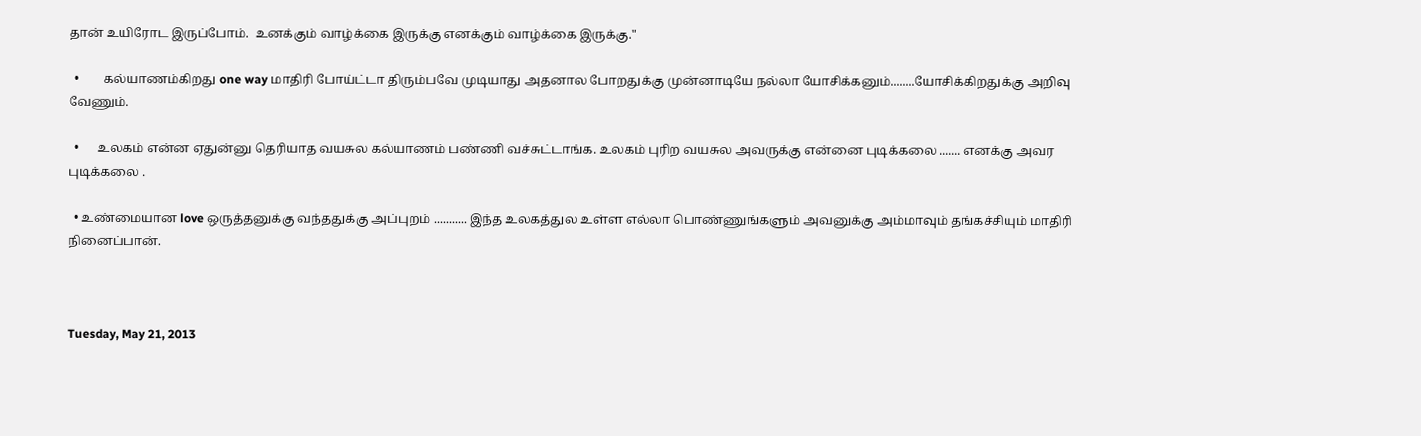தான் உயிரோட இருப்போம்.  உனக்கும் வாழ்க்கை இருக்கு எனக்கும் வாழ்க்கை இருக்கு."

  •        கல்யாணம்கிறது one way மாதிரி போய்ட்டா திரும்பவே முடியாது அதனால போறதுக்கு முன்னாடியே நல்லா யோசிக்கனும்........யோசிக்கிறதுக்கு அறிவு வேணும்.

  •      உலகம் என்ன ஏதுன்னு தெரியாத வயசுல கல்யாணம் பண்ணி வச்சுட்டாங்க. உலகம் புரிற வயசுல அவருக்கு என்னை புடிக்கலை ....... எனக்கு அவர புடிக்கலை .

  • உண்மையான love ஒருத்தனுக்கு வந்ததுக்கு அப்புறம் ........... இந்த உலகத்துல உள்ள எல்லா பொண்ணுங்களும் அவனுக்கு அம்மாவும் தங்கச்சியும் மாதிரி நினைப்பான்.



Tuesday, May 21, 2013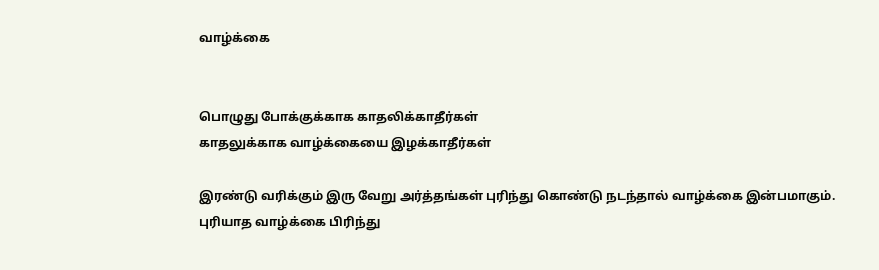வாழ்க்கை


பொழுது போக்குக்காக காதலிக்காதீர்கள்
காதலுக்காக வாழ்க்கையை இழக்காதீர்கள்

இரண்டு வரிக்கும் இரு வேறு அர்த்தங்கள் புரிந்து கொண்டு நடந்தால் வாழ்க்கை இன்பமாகும்.
புரியாத வாழ்க்கை பிரிந்து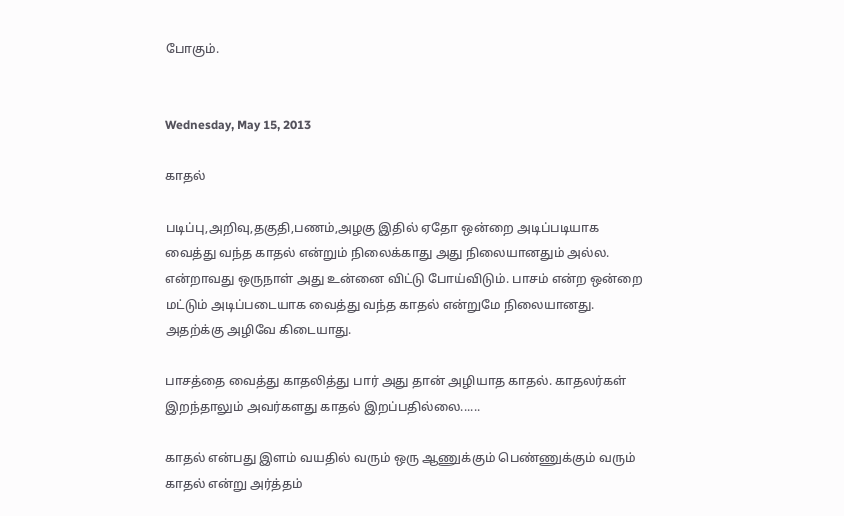போகும்.


Wednesday, May 15, 2013

காதல்

படிப்பு,அறிவு,தகுதி,பணம்,அழகு இதில் ஏதோ ஒன்றை அடிப்படியாக வைத்து வந்த காதல் என்றும் நிலைக்காது அது நிலையானதும் அல்ல. என்றாவது ஒருநாள் அது உன்னை விட்டு போய்விடும். பாசம் என்ற ஒன்றை மட்டும் அடிப்படையாக வைத்து வந்த காதல் என்றுமே நிலையானது. அதற்க்கு அழிவே கிடையாது.

பாசத்தை வைத்து காதலித்து பார் அது தான் அழியாத காதல். காதலர்கள் இறந்தாலும் அவர்களது காதல் இறப்பதில்லை......

காதல் என்பது இளம் வயதில் வரும் ஒரு ஆணுக்கும் பெண்ணுக்கும் வரும் காதல் என்று அர்த்தம்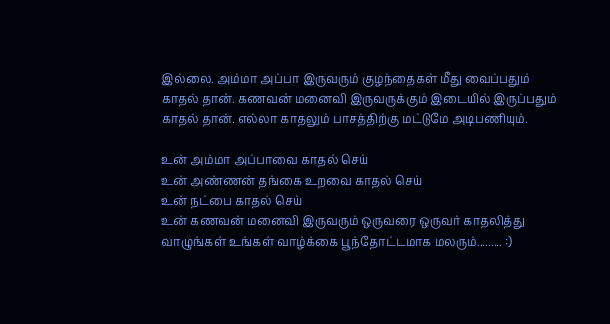இல்லை. அம்மா அப்பா இருவரும் குழந்தைகள் மீது வைப்பதும் காதல் தான். கணவன் மனைவி இருவருக்கும் இடையில் இருப்பதும் காதல் தான். எல்லா காதலும் பாசத்திற்கு மட்டுமே அடிபணியும்.

உன் அம்மா அப்பாவை காதல் செய்
உன் அண்ணன் தங்கை உறவை காதல் செய்
உன் நட்பை காதல் செய்
உன் கணவன் மனைவி இருவரும் ஒருவரை ஒருவர் காதலித்து வாழுங்கள் உங்கள் வாழ்க்கை பூந்தோட்டமாக மலரும்......... :)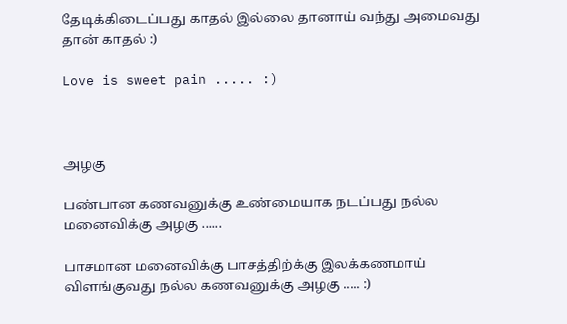தேடிக்கிடைப்பது காதல் இல்லை தானாய் வந்து அமைவது தான் காதல் :)

Love is sweet pain ..... :)



அழகு

பண்பான கணவனுக்கு உண்மையாக நடப்பது நல்ல மனைவிக்கு அழகு ......

பாசமான மனைவிக்கு பாசத்திற்க்கு இலக்கணமாய் விளங்குவது நல்ல கணவனுக்கு அழகு ..... :)